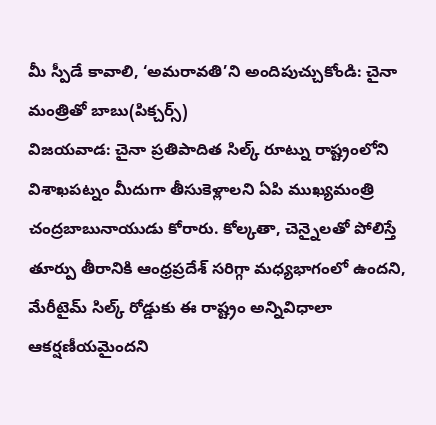మీ స్పీడే కావాలి, ‘అమరావతి’ని అందిపుచ్చుకోండి: చైనా మంత్రితో బాబు(పిక్చర్స్)
విజయవాడ: చైనా ప్రతిపాదిత సిల్క్ రూట్ను రాష్ట్రంలోని విశాఖపట్నం మీదుగా తీసుకెళ్లాలని ఏపి ముఖ్యమంత్రి చంద్రబాబునాయుడు కోరారు. కోల్కతా, చెన్నైలతో పోలిస్తే తూర్పు తీరానికి ఆంధ్రప్రదేశ్ సరిగ్గా మధ్యభాగంలో ఉందని, మేరీటైమ్ సిల్క్ రోడ్డుకు ఈ రాష్ట్రం అన్నివిధాలా ఆకర్షణీయమైందని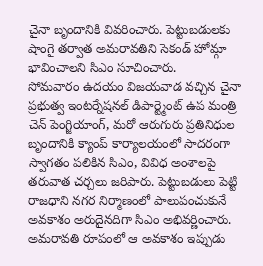చైనా బృందానికి వివరించారు. పెట్టుబడులకు షాంగై తర్వాత అమరావతిని సెకండ్ హోమ్గా భావించాలని సిఎం సూచించారు.
సోమవారం ఉదయం విజయవాడ వచ్చిన చైనా ప్రభుత్వ ఇంటర్నేషనల్ డిపార్ట్మెంట్ ఉప మంత్రి చెన్ పెంగ్జియాంగ్, మరో ఆరుగురు ప్రతినిధుల బృందానికి క్యాంప్ కార్యాలయంలో సాదరంగా స్వాగతం పలికిన సిఎం, వివిధ అంశాలపై తరువాత చర్చలు జరిపారు. పెట్టుబడులు పెట్టి రాజధాని నగర నిర్మాణంలో పాలుపంచుకునే అవకాశం అరుదైనదిగా సిఎం అభివర్ణించారు.
అమరావతి రూపంలో ఆ అవకాశం ఇప్పుడు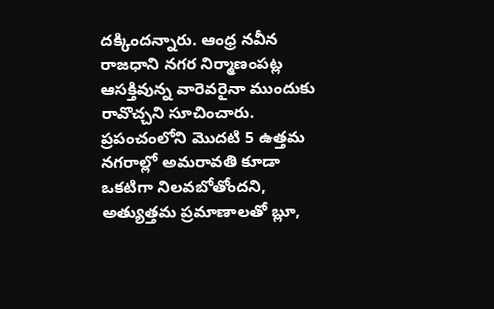దక్కిందన్నారు. ఆంధ్ర నవీన రాజధాని నగర నిర్మాణంపట్ల ఆసక్తివున్న వారెవరైనా ముందుకు రావొచ్చని సూచించారు. ప్రపంచంలోని మొదటి 5 ఉత్తమ నగరాల్లో అమరావతి కూడా ఒకటిగా నిలవబోతోందని, అత్యుత్తమ ప్రమాణాలతో బ్లూ,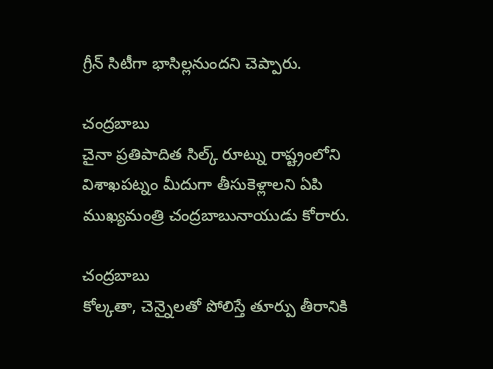గ్రీన్ సిటీగా భాసిల్లనుందని చెప్పారు.

చంద్రబాబు
చైనా ప్రతిపాదిత సిల్క్ రూట్ను రాష్ట్రంలోని విశాఖపట్నం మీదుగా తీసుకెళ్లాలని ఏపి ముఖ్యమంత్రి చంద్రబాబునాయుడు కోరారు.

చంద్రబాబు
కోల్కతా, చెన్నైలతో పోలిస్తే తూర్పు తీరానికి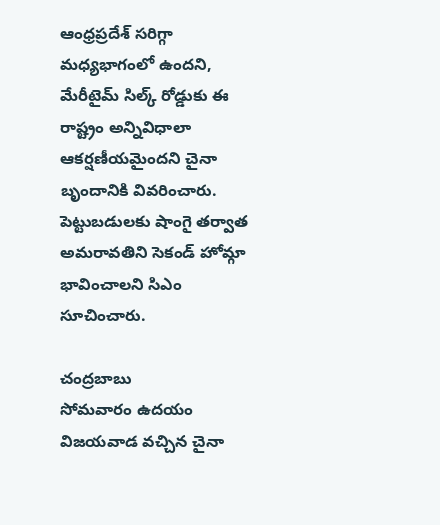ఆంధ్రప్రదేశ్ సరిగ్గా మధ్యభాగంలో ఉందని, మేరీటైమ్ సిల్క్ రోడ్డుకు ఈ రాష్ట్రం అన్నివిధాలా ఆకర్షణీయమైందని చైనా బృందానికి వివరించారు. పెట్టుబడులకు షాంగై తర్వాత అమరావతిని సెకండ్ హోమ్గా భావించాలని సిఎం
సూచించారు.

చంద్రబాబు
సోమవారం ఉదయం విజయవాడ వచ్చిన చైనా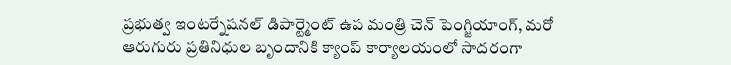ప్రభుత్వ ఇంటర్నేషనల్ డిపార్ట్మెంట్ ఉప మంత్రి చెన్ పెంగ్జియాంగ్, మరో ఆరుగురు ప్రతినిధుల బృందానికి క్యాంప్ కార్యాలయంలో సాదరంగా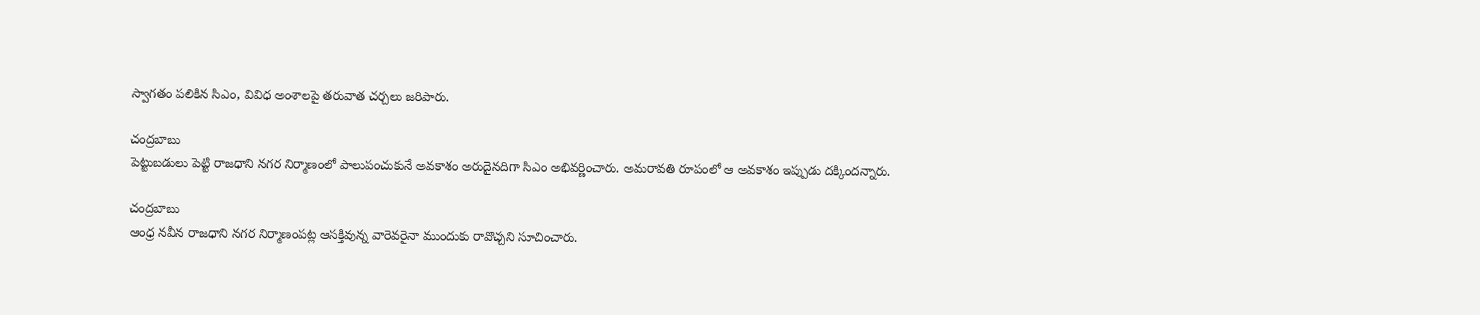స్వాగతం పలికిన సిఎం, వివిధ అంశాలపై తరువాత చర్చలు జరిపారు.

చంద్రబాబు
పెట్టుబడులు పెట్టి రాజధాని నగర నిర్మాణంలో పాలుపంచుకునే అవకాశం అరుదైనదిగా సిఎం అభివర్ణించారు. అమరావతి రూపంలో ఆ అవకాశం ఇప్పుడు దక్కిందన్నారు.

చంద్రబాబు
ఆంధ్ర నవీన రాజధాని నగర నిర్మాణంపట్ల ఆసక్తివున్న వారెవరైనా ముందుకు రావొచ్చని సూచించారు.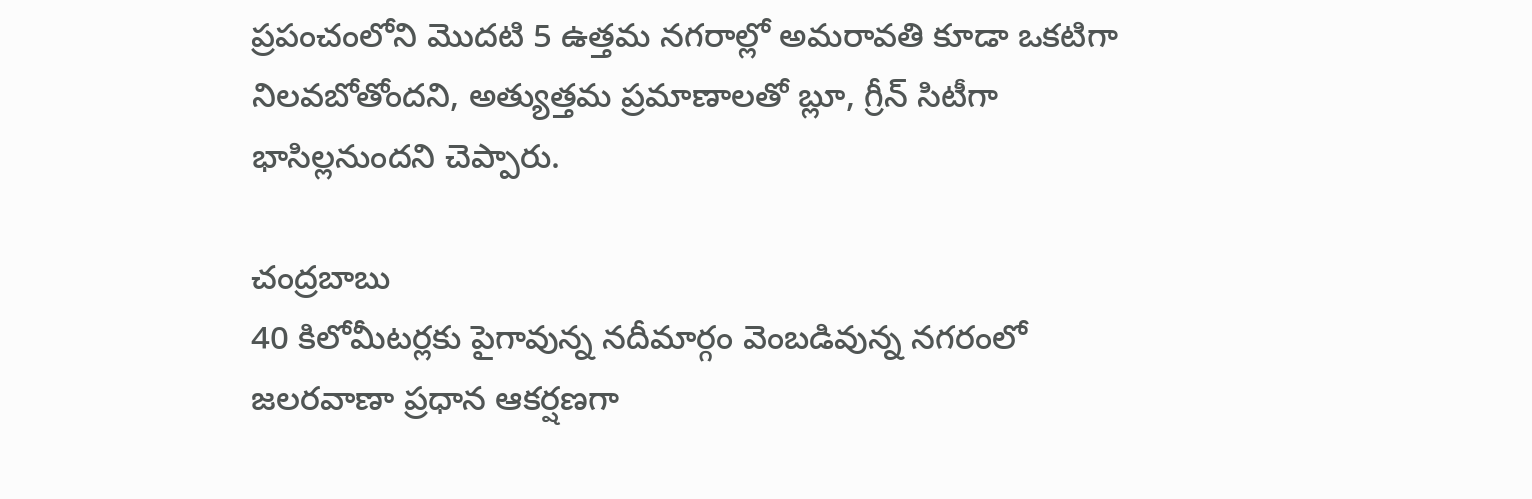ప్రపంచంలోని మొదటి 5 ఉత్తమ నగరాల్లో అమరావతి కూడా ఒకటిగా నిలవబోతోందని, అత్యుత్తమ ప్రమాణాలతో బ్లూ, గ్రీన్ సిటీగా భాసిల్లనుందని చెప్పారు.

చంద్రబాబు
40 కిలోమీటర్లకు పైగావున్న నదీమార్గం వెంబడివున్న నగరంలో జలరవాణా ప్రధాన ఆకర్షణగా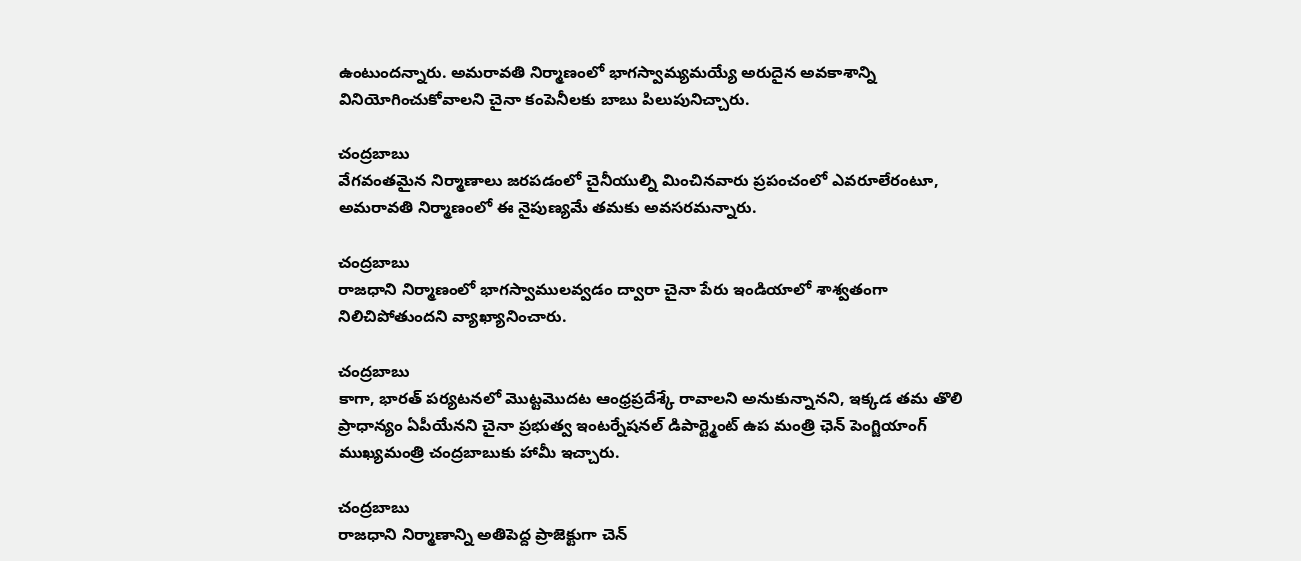ఉంటుందన్నారు. అమరావతి నిర్మాణంలో భాగస్వామ్యమయ్యే అరుదైన అవకాశాన్ని వినియోగించుకోవాలని చైనా కంపెనీలకు బాబు పిలుపునిచ్చారు.

చంద్రబాబు
వేగవంతమైన నిర్మాణాలు జరపడంలో చైనీయుల్ని మించినవారు ప్రపంచంలో ఎవరూలేరంటూ, అమరావతి నిర్మాణంలో ఈ నైపుణ్యమే తమకు అవసరమన్నారు.

చంద్రబాబు
రాజధాని నిర్మాణంలో భాగస్వాములవ్వడం ద్వారా చైనా పేరు ఇండియాలో శాశ్వతంగా నిలిచిపోతుందని వ్యాఖ్యానించారు.

చంద్రబాబు
కాగా, భారత్ పర్యటనలో మొట్టమొదట ఆంధ్రప్రదేశ్కే రావాలని అనుకున్నానని, ఇక్కడ తమ తొలి ప్రాధాన్యం ఏపీయేనని చైనా ప్రభుత్వ ఇంటర్నేషనల్ డిపార్ట్మెంట్ ఉప మంత్రి ఛెన్ పెంగ్జియాంగ్ ముఖ్యమంత్రి చంద్రబాబుకు హామీ ఇచ్చారు.

చంద్రబాబు
రాజధాని నిర్మాణాన్ని అతిపెద్ద ప్రాజెక్టుగా చెన్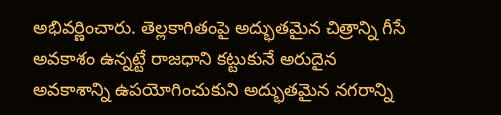అభివర్ణించారు. తెల్లకాగితంపై అద్భుతమైన చిత్రాన్ని గీసే అవకాశం ఉన్నట్టే రాజధాని కట్టుకునే అరుదైన అవకాశాన్ని ఉపయోగించుకుని అద్భుతమైన నగరాన్ని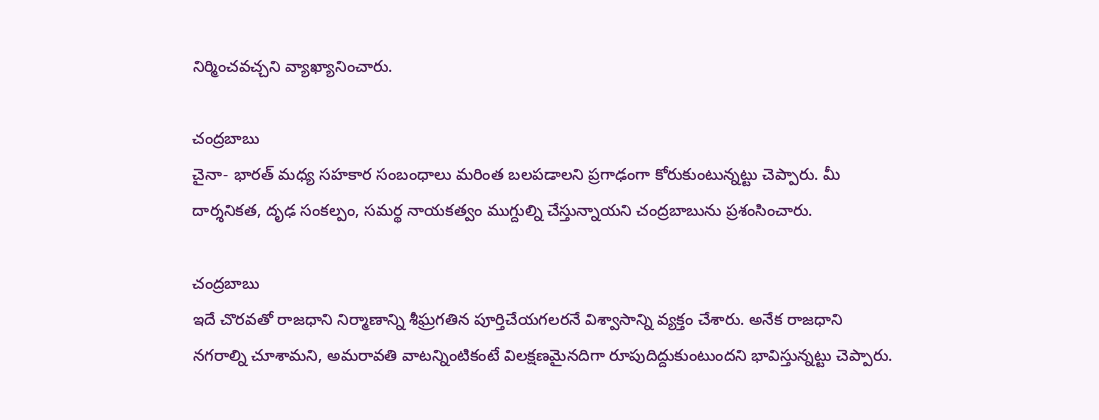నిర్మించవచ్చని వ్యాఖ్యానించారు.

చంద్రబాబు
చైనా- భారత్ మధ్య సహకార సంబంధాలు మరింత బలపడాలని ప్రగాఢంగా కోరుకుంటున్నట్టు చెప్పారు. మీ దార్శనికత, దృఢ సంకల్పం, సమర్థ నాయకత్వం ముగ్దుల్ని చేస్తున్నాయని చంద్రబాబును ప్రశంసించారు.

చంద్రబాబు
ఇదే చొరవతో రాజధాని నిర్మాణాన్ని శీఘ్రగతిన పూర్తిచేయగలరనే విశ్వాసాన్ని వ్యక్తం చేశారు. అనేక రాజధాని నగరాల్ని చూశామని, అమరావతి వాటన్నింటికంటే విలక్షణమైనదిగా రూపుదిద్దుకుంటుందని భావిస్తున్నట్టు చెప్పారు.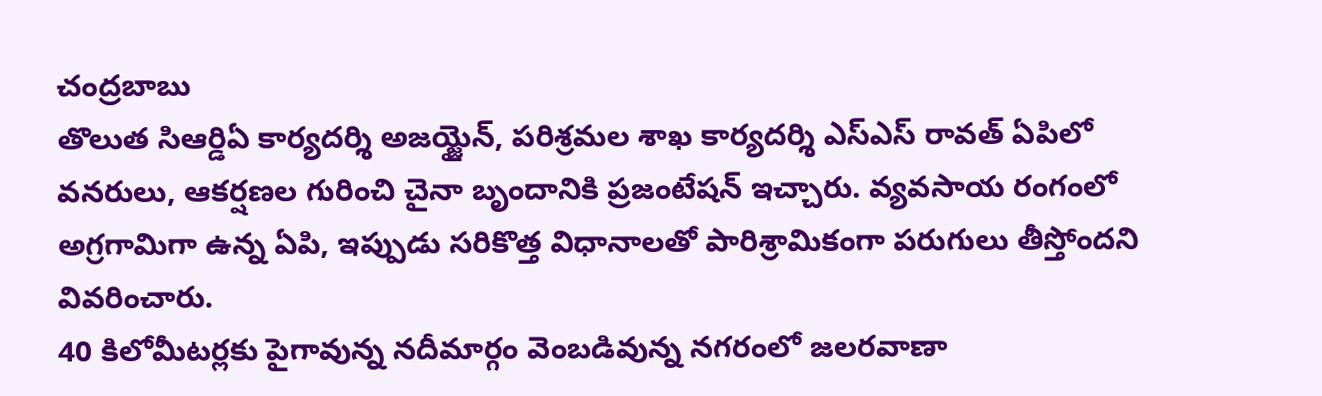చంద్రబాబు
తొలుత సిఆర్డిఏ కార్యదర్శి అజయ్జైన్, పరిశ్రమల శాఖ కార్యదర్శి ఎస్ఎస్ రావత్ ఏపిలో వనరులు, ఆకర్షణల గురించి చైనా బృందానికి ప్రజంటేషన్ ఇచ్చారు. వ్యవసాయ రంగంలో అగ్రగామిగా ఉన్న ఏపి, ఇప్పుడు సరికొత్త విధానాలతో పారిశ్రామికంగా పరుగులు తీస్తోందని వివరించారు.
40 కిలోమీటర్లకు పైగావున్న నదీమార్గం వెంబడివున్న నగరంలో జలరవాణా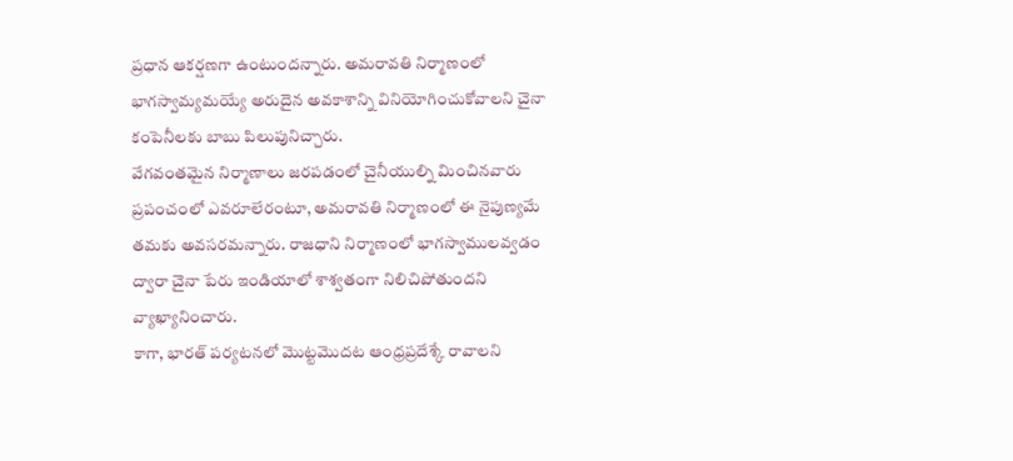ప్రధాన ఆకర్షణగా ఉంటుందన్నారు. అమరావతి నిర్మాణంలో భాగస్వామ్యమయ్యే అరుదైన అవకాశాన్ని వినియోగించుకోవాలని చైనా కంపెనీలకు బాబు పిలుపునిచ్చారు.
వేగవంతమైన నిర్మాణాలు జరపడంలో చైనీయుల్ని మించినవారు ప్రపంచంలో ఎవరూలేరంటూ, అమరావతి నిర్మాణంలో ఈ నైపుణ్యమే తమకు అవసరమన్నారు. రాజధాని నిర్మాణంలో భాగస్వాములవ్వడం ద్వారా చైనా పేరు ఇండియాలో శాశ్వతంగా నిలిచిపోతుందని వ్యాఖ్యానించారు.
కాగా, భారత్ పర్యటనలో మొట్టమొదట ఆంధ్రప్రదేశ్కే రావాలని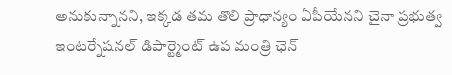అనుకున్నానని, ఇక్కడ తమ తొలి ప్రాధాన్యం ఏపీయేనని చైనా ప్రభుత్వ ఇంటర్నేషనల్ డిపార్ట్మెంట్ ఉప మంత్రి ఛెన్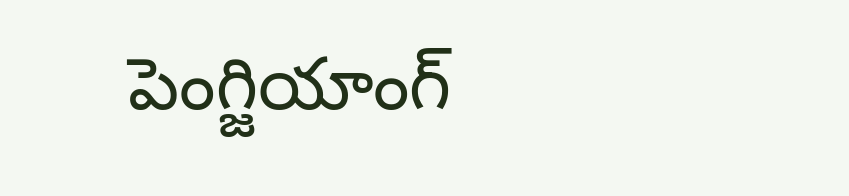పెంగ్జియాంగ్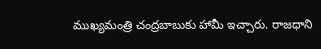ముఖ్యమంత్రి చంద్రబాబుకు హామీ ఇచ్చారు. రాజధాని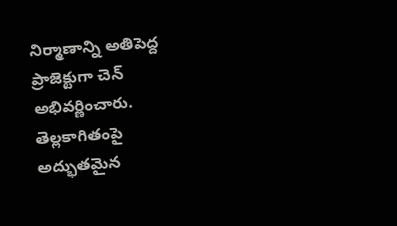నిర్మాణాన్ని అతిపెద్ద ప్రాజెక్టుగా చెన్ అభివర్ణించారు. తెల్లకాగితంపై అద్భుతమైన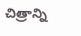చిత్రాన్ని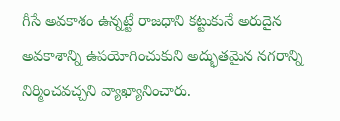గీసే అవకాశం ఉన్నట్టే రాజధాని కట్టుకునే అరుదైన అవకాశాన్ని ఉపయోగించుకుని అద్భుతమైన నగరాన్ని నిర్మించవచ్చని వ్యాఖ్యానించారు.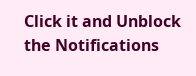Click it and Unblock the Notifications